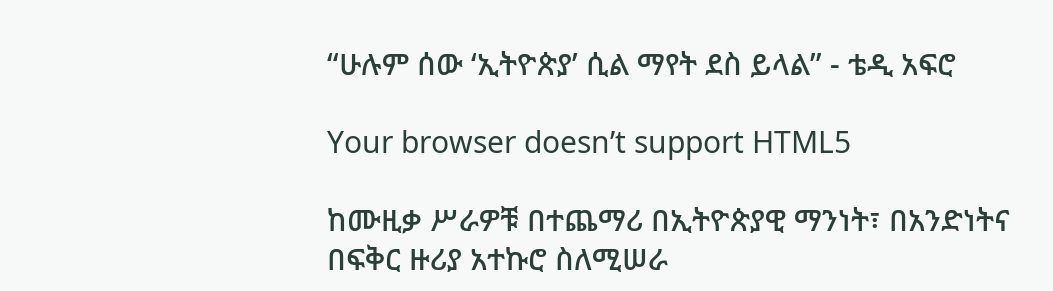“ሁሉም ሰው ‘ኢትዮጵያ’ ሲል ማየት ደስ ይላል” - ቴዲ አፍሮ

Your browser doesn’t support HTML5

ከሙዚቃ ሥራዎቹ በተጨማሪ በኢትዮጵያዊ ማንነት፣ በአንድነትና በፍቅር ዙሪያ አተኩሮ ስለሚሠራ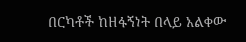በርካቶች ከዘፋኝነት በላይ አልቀው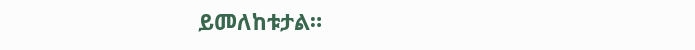ይመለከቱታል።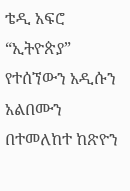ቴዲ አፍሮ “ኢትዮጵያ” የተሰኘውን አዲሱን አልበሙን በተመለከተ ከጽዮን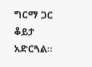ግርማ ጋር ቆይታ አድርጓል።